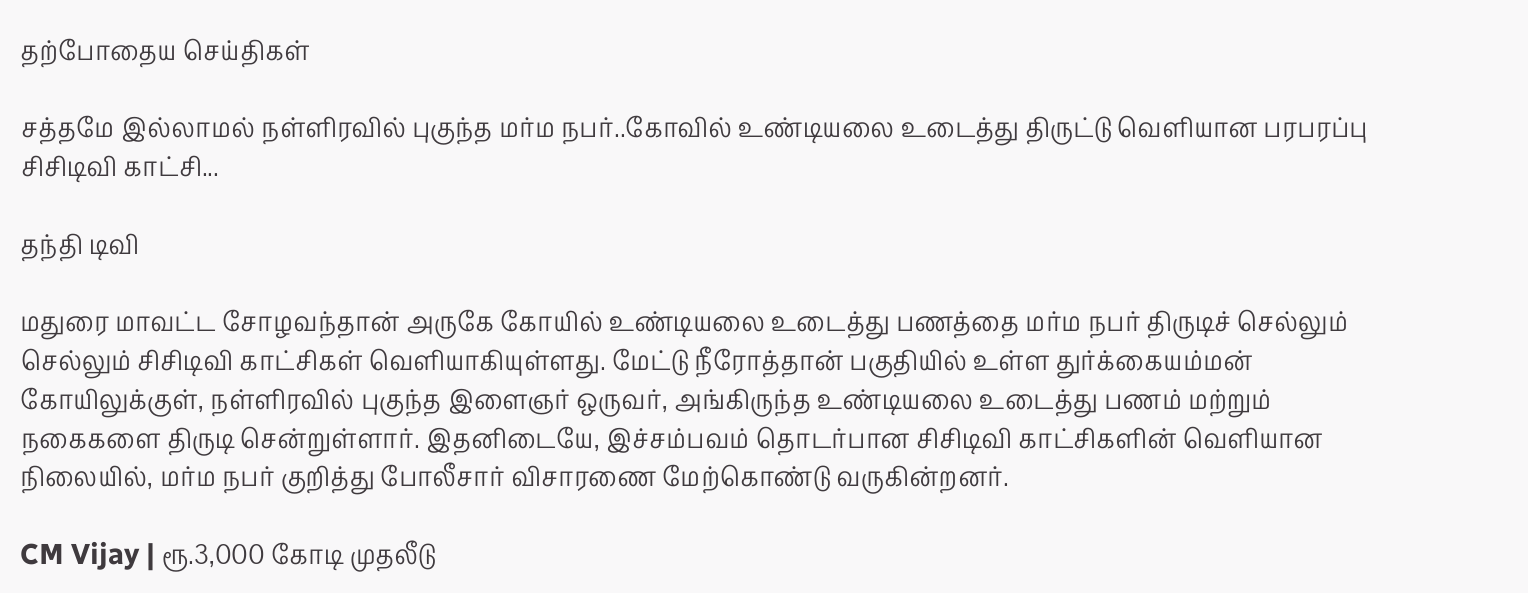தற்போதைய செய்திகள்

சத்தமே இல்லாமல் நள்ளிரவில் புகுந்த மர்ம நபர்..கோவில் உண்டியலை உடைத்து திருட்டு வெளியான பரபரப்பு சிசிடிவி காட்சி...

தந்தி டிவி

மதுரை மாவட்ட சோழவந்தான் அருகே கோயில் உண்டியலை உடைத்து பணத்தை மர்ம நபர் திருடிச் செல்லும் செல்லும் சிசிடிவி காட்சிகள் வெளியாகியுள்ளது. மேட்டு நீரோத்தான் பகுதியில் உள்ள துர்க்கையம்மன் கோயிலுக்குள், நள்ளிரவில் புகுந்த இளைஞர் ஒருவர், அங்கிருந்த உண்டியலை உடைத்து பணம் மற்றும் நகைகளை திருடி சென்றுள்ளார். இதனிடையே, இச்சம்பவம் தொடர்பான சிசிடிவி காட்சிகளின் வெளியான நிலையில், மர்ம நபர் குறித்து போலீசார் விசாரணை மேற்கொண்டு வருகின்றனர்.

CM Vijay | ரூ.3,000 கோடி முதலீடு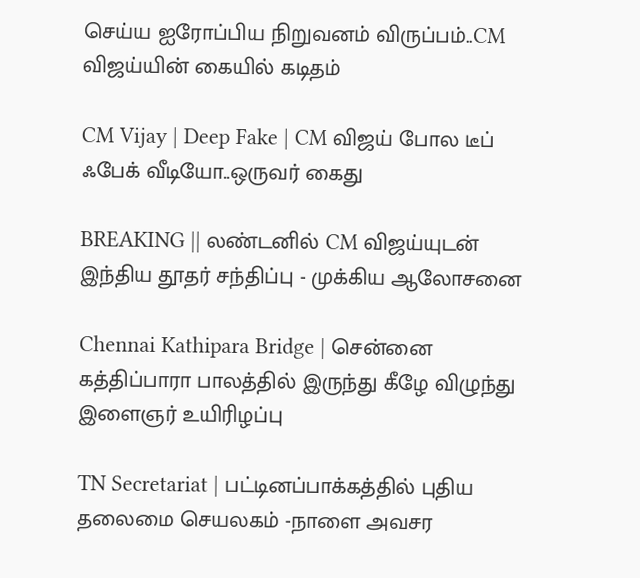செய்ய ஐரோப்பிய நிறுவனம் விருப்பம்..CM விஜய்யின் கையில் கடிதம்

CM Vijay | Deep Fake | CM விஜய் போல டீப் ஃபேக் வீடியோ..ஒருவர் கைது

BREAKING || லண்டனில் CM விஜய்யுடன் இந்திய தூதர் சந்திப்பு - முக்கிய ஆலோசனை

Chennai Kathipara Bridge | சென்னை கத்திப்பாரா பாலத்தில் இருந்து கீழே விழுந்து இளைஞர் உயிரிழப்பு

TN Secretariat | பட்டினப்பாக்கத்தில் புதிய தலைமை செயலகம் -நாளை அவசர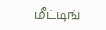மீட்டிங்